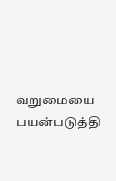வறுமையை பயன்படுத்தி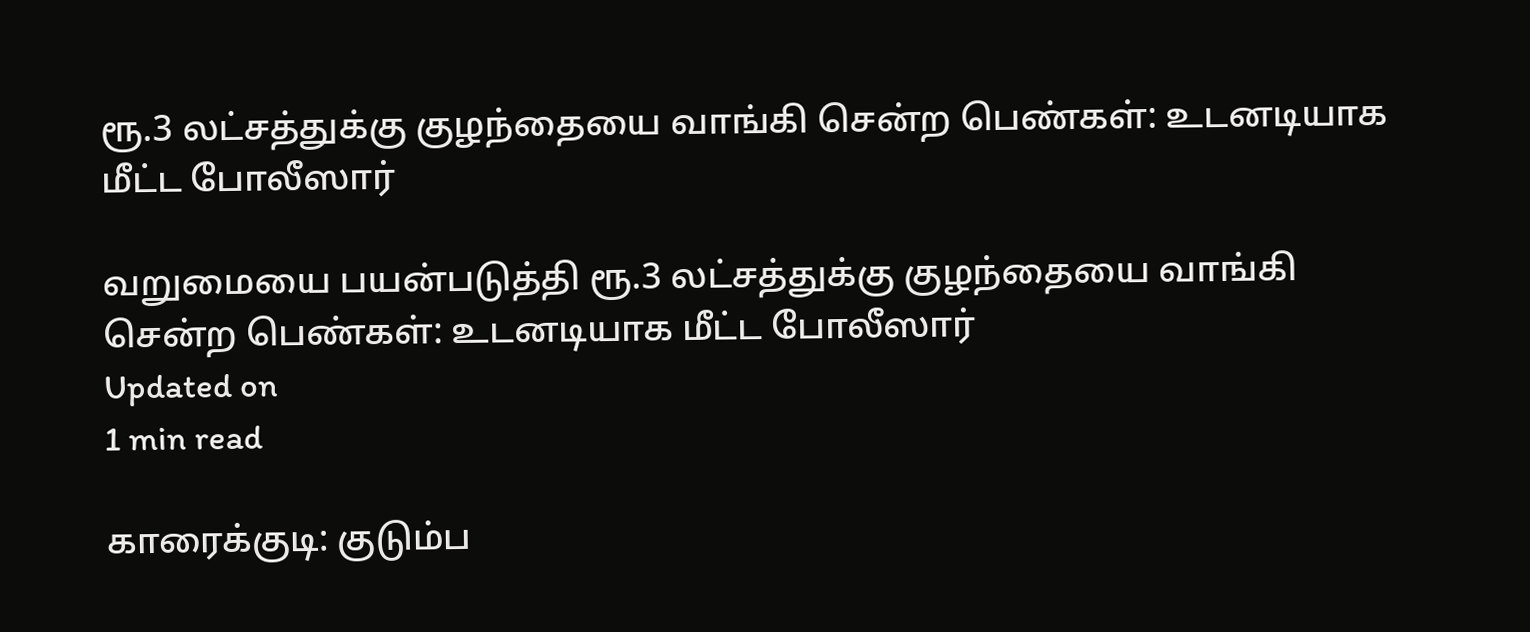ரூ.3 லட்சத்துக்கு குழந்தையை வாங்கி சென்ற பெண்கள்: உடனடியாக மீட்ட போலீஸார்

வறுமையை பயன்படுத்தி ரூ.3 லட்சத்துக்கு குழந்தையை வாங்கி சென்ற பெண்கள்: உடனடியாக மீட்ட போலீஸார்
Updated on
1 min read

காரைக்குடி: குடும்ப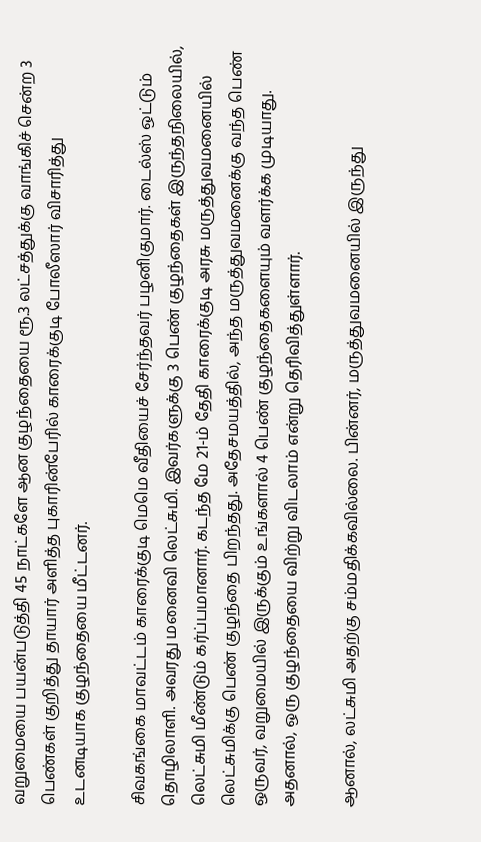வறுமையை பயன்படுத்தி 45 நாட்களே ஆன குழந்தையை ரூ.3 லட்சத்துக்கு வாங்கிச் சென்ற 3 பெண்கள் குறித்து தாயார் அளித்த புகாரின்பேரில் காரைக்குடி போலீஸார் விசாரித்து உடனடியாக குழந்தையை மீட்டனர்.

சிவகங்கை மாவட்டம் காரைக்குடி மெமெ வீதியைச் சேர்ந்தவர் பழனிகுமார். டைல்ஸ் ஒட்டும் தொழிலாளி. அவரது மனைவி லெட்சுமி. இவர்களுக்கு 3 பெண் குழந்தைகள் இருந்தநிலையில், லெட்சுமி மீண்டும் கர்ப்பமானார். கடந்த மே 21-ம் தேதி காரைக்குடி அரசு மருத்துவமனையில் லெட்சுமிக்கு பெண் குழந்தை பிறந்தது. அதேசமயத்தில், அந்த மருத்துவமனைக்கு வந்த பெண் ஒருவர், வறுமையில் இருக்கும் உங்களால் 4 பெண் குழந்தைகளையும் வளர்க்க முடியாது. அதனால், ஒரு குழந்தையை விற்று விடலாம் என்று தெரிவித்துள்ளார்.

ஆனால், லட்சுமி அதற்கு சம்மதிக்கவில்லை. பின்னர், மருத்துவமனையில் இருந்து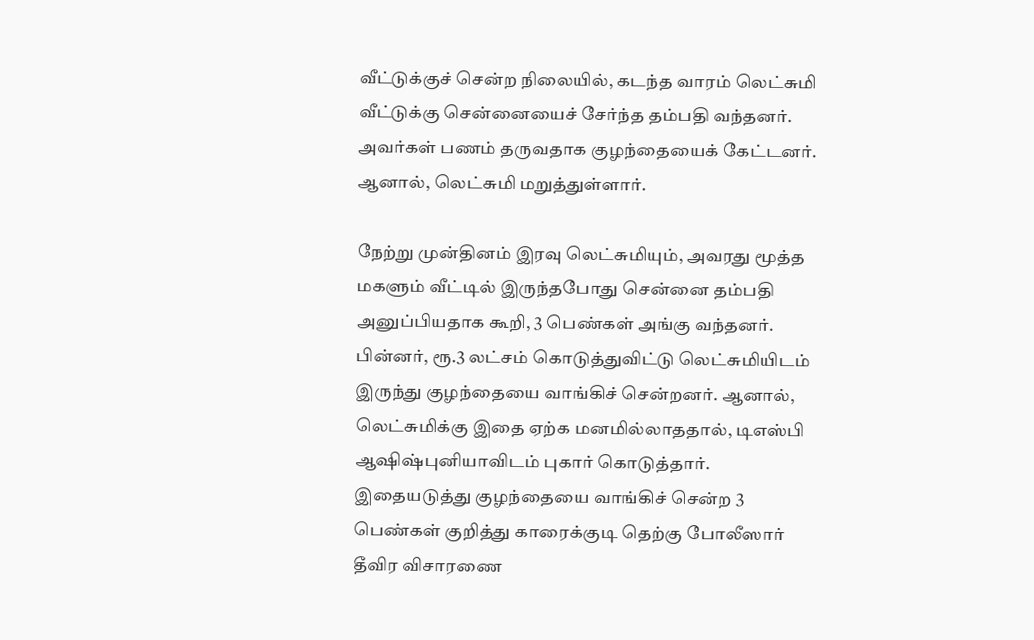வீட்டுக்குச் சென்ற நிலையில், கடந்த வாரம் லெட்சுமி வீட்டுக்கு சென்னையைச் சேர்ந்த தம்பதி வந்தனர். அவர்கள் பணம் தருவதாக குழந்தையைக் கேட்டனர். ஆனால், லெட்சுமி மறுத்துள்ளார்.

நேற்று முன்தினம் இரவு லெட்சுமியும், அவரது மூத்த மகளும் வீட்டில் இருந்தபோது சென்னை தம்பதி அனுப்பியதாக கூறி, 3 பெண்கள் அங்கு வந்தனர். பின்னர், ரூ.3 லட்சம் கொடுத்துவிட்டு லெட்சுமியிடம் இருந்து குழந்தையை வாங்கிச் சென்றனர். ஆனால், லெட்சுமிக்கு இதை ஏற்க மனமில்லாததால், டிஎஸ்பி ஆஷிஷ்புனியாவிடம் புகார் கொடுத்தார். இதையடுத்து குழந்தையை வாங்கிச் சென்ற 3 பெண்கள் குறித்து காரைக்குடி தெற்கு போலீஸார் தீவிர விசாரணை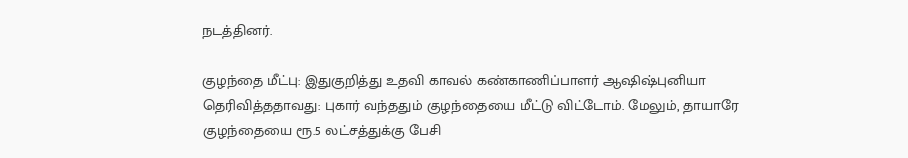நடத்தினர்.

குழந்தை மீட்பு: இதுகுறித்து உதவி காவல் கண்காணிப்பாளர் ஆஷிஷ்புனியா தெரிவித்ததாவது: புகார் வந்ததும் குழந்தையை மீட்டு விட்டோம். மேலும், தாயாரே குழந்தையை ரூ.5 லட்சத்துக்கு பேசி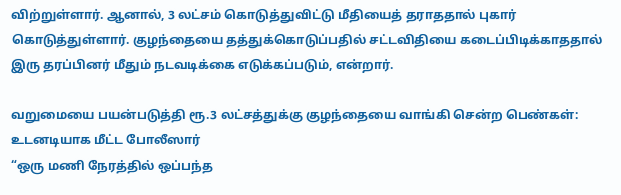விற்றுள்ளார். ஆனால், 3 லட்சம் கொடுத்துவிட்டு மீதியைத் தராததால் புகார் கொடுத்துள்ளார். குழந்தையை தத்துக்கொடுப்பதில் சட்டவிதியை கடைப்பிடிக்காததால் இரு தரப்பினர் மீதும் நடவடிக்கை எடுக்கப்படும், என்றார்.

வறுமையை பயன்படுத்தி ரூ.3 லட்சத்துக்கு குழந்தையை வாங்கி சென்ற பெண்கள்: உடனடியாக மீட்ட போலீஸார்
“ஒரு மணி நேரத்தில் ஒப்பந்த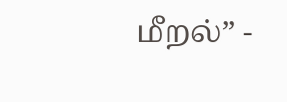மீறல்” -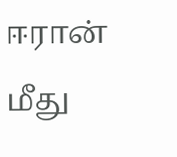ஈரான் மீது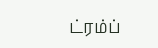ட்ரம்ப்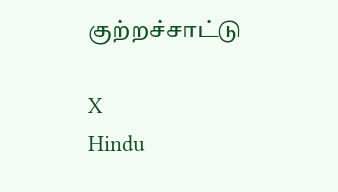குற்றச்சாட்டு

X
Hindu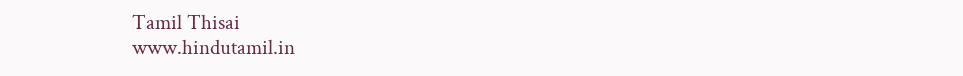Tamil Thisai
www.hindutamil.in